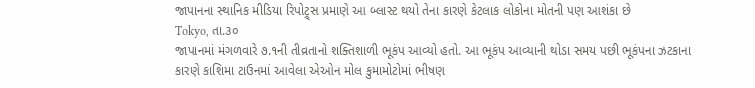જાપાનના સ્થાનિક મીડિયા રિપોટ્ર્સ પ્રમાણે આ બ્લાસ્ટ થયો તેના કારણે કેટલાક લોકોના મોતની પણ આશંકા છે
Tokyo, તા.૩૦
જાપાનમાં મંગળવારે ૭.૧ની તીવ્રતાનો શક્તિશાળી ભૂકંપ આવ્યો હતો. આ ભૂકંપ આવ્યાની થોડા સમય પછી ભૂકંપના ઝટકાના કારણે કાશિમા ટાઉનમાં આવેલા એઓન મોલ કુમામોટોમાં ભીષણ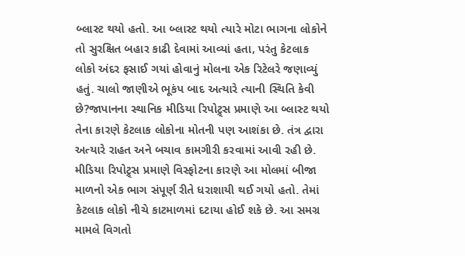બ્લાસ્ટ થયો હતો. આ બ્લાસ્ટ થયો ત્યારે મોટા ભાગના લોકોને તો સુરક્ષિત બહાર કાઢી દેવામાં આવ્યાં હતા, પરંતુ કેટલાક લોકો અંદર ફસાઈ ગયાં હોવાનું મોલના એક રિટેલરે જણાવ્યું હતું. ચાલો જાણીએ ભૂકંપ બાદ અત્યારે ત્યાની સ્થિતિ કેવી છે?જાપાનના સ્થાનિક મીડિયા રિપોટ્ર્સ પ્રમાણે આ બ્લાસ્ટ થયો તેના કારણે કેટલાક લોકોના મોતની પણ આશંકા છે. તંત્ર દ્વારા અત્યારે રાહત અને બચાવ કામગીરી કરવામાં આવી રહી છે. મીડિયા રિપોટ્ર્સ પ્રમાણે વિસ્ફોટના કારણે આ મોલમાં બીજા માળનો એક ભાગ સંપૂર્ણ રીતે ધરાશાયી થઈ ગયો હતો. તેમાં કેટલાક લોકો નીચે કાટમાળમાં દટાયા હોઈ શકે છે. આ સમગ્ર મામલે વિગતો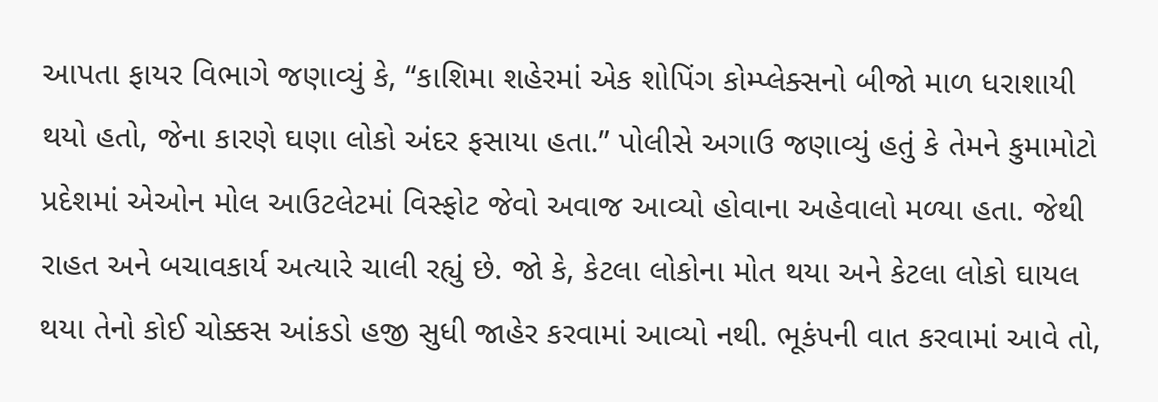આપતા ફાયર વિભાગે જણાવ્યું કે, “કાશિમા શહેરમાં એક શોપિંગ કોમ્પ્લેક્સનો બીજો માળ ધરાશાયી થયો હતો, જેના કારણે ઘણા લોકો અંદર ફસાયા હતા.” પોલીસે અગાઉ જણાવ્યું હતું કે તેમને કુમામોટો પ્રદેશમાં એઓન મોલ આઉટલેટમાં વિસ્ફોટ જેવો અવાજ આવ્યો હોવાના અહેવાલો મળ્યા હતા. જેથી રાહત અને બચાવકાર્ય અત્યારે ચાલી રહ્યું છે. જો કે, કેટલા લોકોના મોત થયા અને કેટલા લોકો ઘાયલ થયા તેનો કોઈ ચોક્કસ આંકડો હજી સુધી જાહેર કરવામાં આવ્યો નથી. ભૂકંપની વાત કરવામાં આવે તો,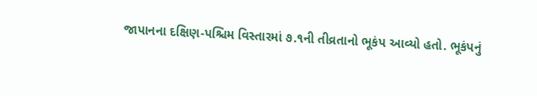જાપાનના દક્ષિણ-પશ્ચિમ વિસ્તારમાં ૭.૧ની તીવ્રતાનો ભૂકંપ આવ્યો હતો. ભૂકંપનું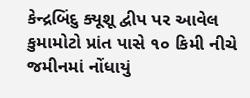કેન્દ્રબિંદુ ક્યૂશૂ દ્વીપ પર આવેલ કુમામોટો પ્રાંત પાસે ૧૦ કિમી નીચે જમીનમાં નોંધાયું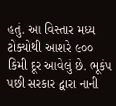હતું. આ વિસ્તાર મધ્ય ટોક્યોથી આશરે ૯૦૦ કિમી દૂર આવેલું છે. ભૂકંપ પછી સરકાર દ્વારા નાની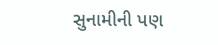સુનામીની પણ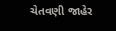ચેતવણી જાહેર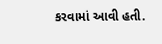કરવામાં આવી હતી.